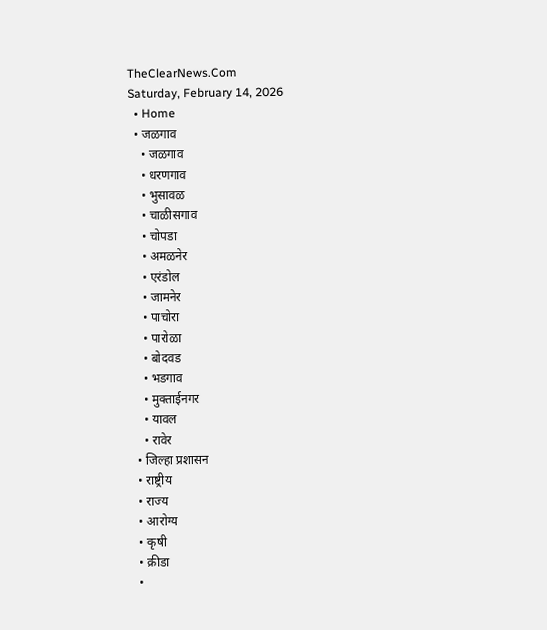TheClearNews.Com
Saturday, February 14, 2026
  • Home
  • जळगाव
    • जळगाव
    • धरणगाव
    • भुसावळ
    • चाळीसगाव
    • चोपडा
    • अमळनेर
    • एरंडोल
    • जामनेर
    • पाचोरा
    • पारोळा
    • बोदवड
    • भडगाव
    • मुक्ताईनगर
    • यावल
    • रावेर
  • जिल्हा प्रशासन
  • राष्ट्रीय
  • राज्य
  • आरोग्य
  • कृषी
  • क्रीडा
  •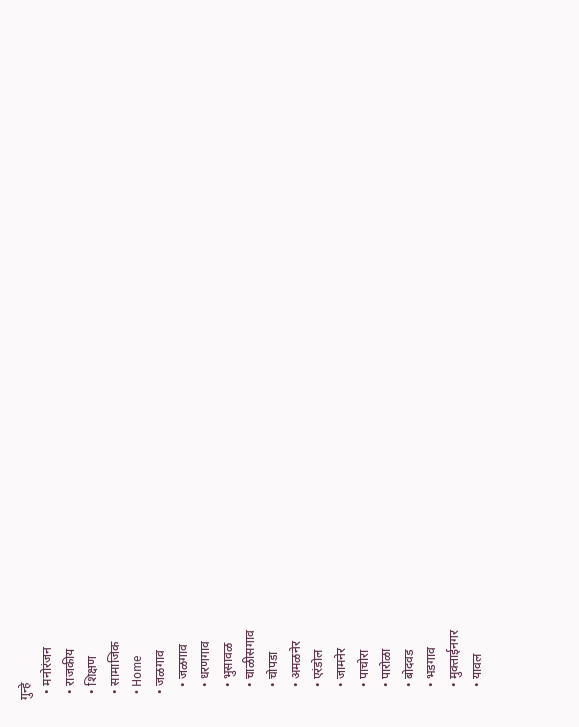गुन्हे
  • मनोरंजन
  • राजकीय
  • शिक्षण
  • सामाजिक
  • Home
  • जळगाव
    • जळगाव
    • धरणगाव
    • भुसावळ
    • चाळीसगाव
    • चोपडा
    • अमळनेर
    • एरंडोल
    • जामनेर
    • पाचोरा
    • पारोळा
    • बोदवड
    • भडगाव
    • मुक्ताईनगर
    • यावल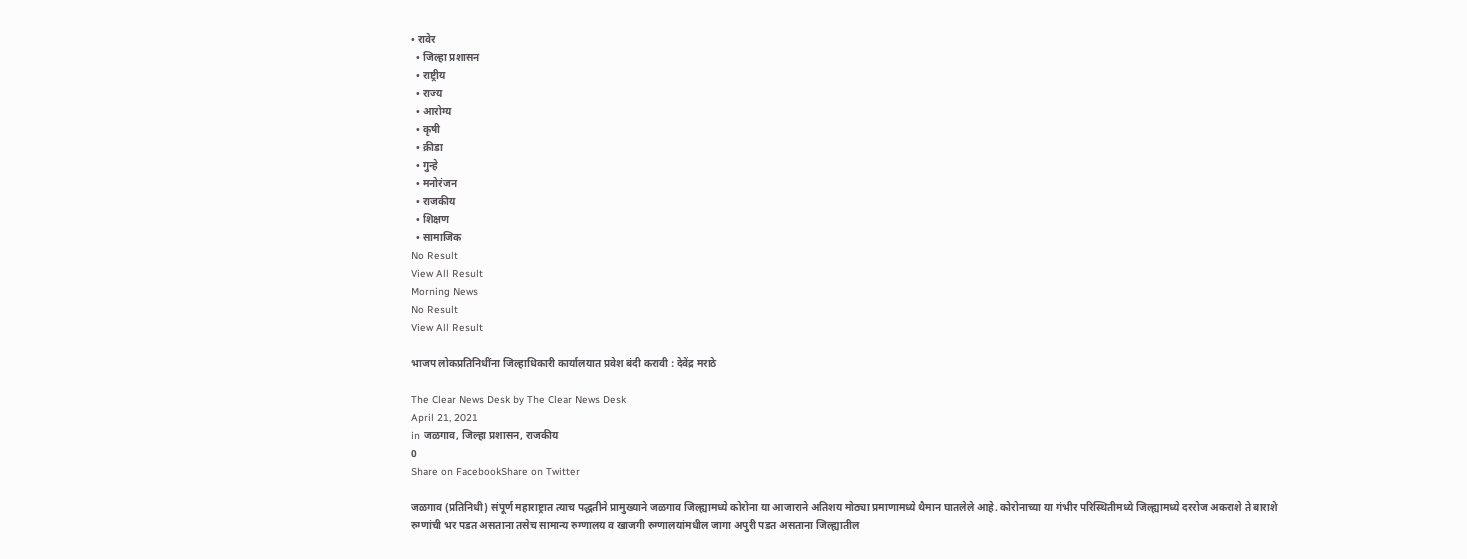• रावेर
  • जिल्हा प्रशासन
  • राष्ट्रीय
  • राज्य
  • आरोग्य
  • कृषी
  • क्रीडा
  • गुन्हे
  • मनोरंजन
  • राजकीय
  • शिक्षण
  • सामाजिक
No Result
View All Result
Morning News
No Result
View All Result

भाजप लोकप्रतिनिधींना जिल्हाधिकारी कार्यालयात प्रवेश बंदी करावी : देवेंद्र मराठे

The Clear News Desk by The Clear News Desk
April 21, 2021
in जळगाव, जिल्हा प्रशासन, राजकीय
0
Share on FacebookShare on Twitter

जळगाव (प्रतिनिधी) संपूर्ण महाराष्ट्रात त्याच पद्धतीने प्रामुख्याने जळगाव जिल्ह्यामध्ये कोरोना या आजाराने अतिशय मोठ्या प्रमाणामध्ये थैमान घातलेले आहे. कोरोनाच्या या गंभीर परिस्थितीमध्ये जिल्ह्यामध्ये दररोज अकराशे ते बाराशे रुग्णांची भर पडत असताना तसेच सामान्य रुग्णालय व खाजगी रुग्णालयांमधील जागा अपुरी पडत असताना जिल्ह्यातील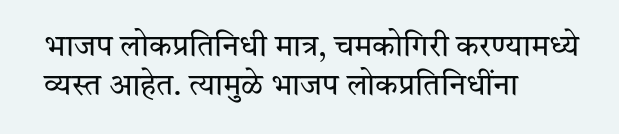भाजप लोकप्रतिनिधी मात्र, चमकोगिरी करण्यामध्ये व्यस्त आहेत. त्यामुळे भाजप लोकप्रतिनिधींना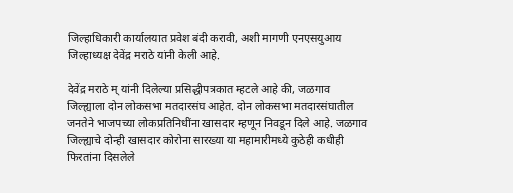जिल्हाधिकारी कार्यालयात प्रवेश बंदी करावी, अशी मागणी एनएसयुआय जिल्हाध्यक्ष देवेंद्र मराठे यांनी केली आहे.

देवेंद्र मराठे म् यांनी दिलेल्या प्रसिद्धीपत्रकात म्हटले आहे की, जळगाव जिल्ह्याला दोन लोकसभा मतदारसंघ आहेत. दोन लोकसभा मतदारसंघातील जनतेने भाजपच्या लोकप्रतिनिधींना खासदार म्हणून निवडून दिले आहे. जळगाव जिल्ह्याचे दोन्ही खासदार कोरोना सारख्या या महामारीमध्ये कुठेही कधीही फिरतांना दिसलेले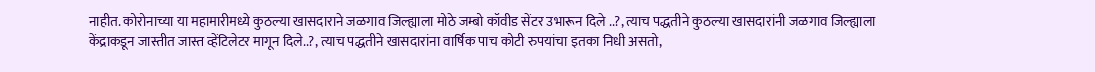नाहीत. कोरोनाच्या या महामारीमध्ये कुठल्या खासदाराने जळगाव जिल्ह्याला मोठे जम्बो कॉवीड सेंटर उभारून दिले ..?, त्याच पद्धतीने कुठल्या खासदारांनी जळगाव जिल्ह्याला केंद्राकडून जास्तीत जास्त व्हेंटिलेटर मागून दिले..?, त्याच पद्धतीने खासदारांना वार्षिक पाच कोटी रुपयांचा इतका निधी असतो,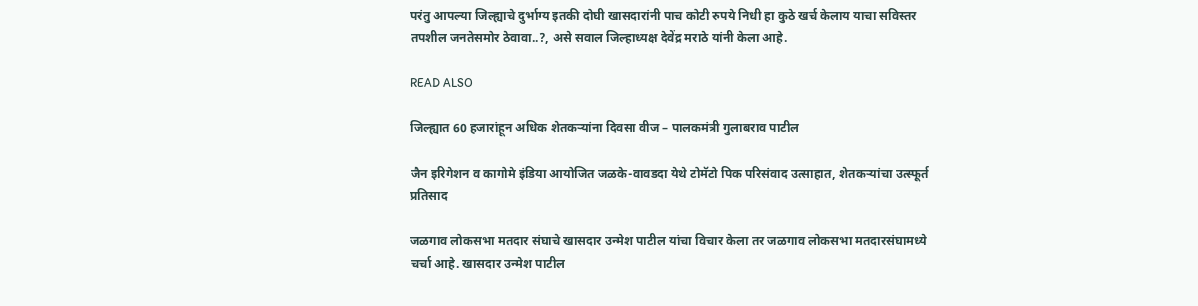परंतु आपल्या जिल्ह्याचे दुर्भाग्य इतकी दोघी खासदारांनी पाच कोटी रुपये निधी हा कुठे खर्च केलाय याचा सविस्तर तपशील जनतेसमोर ठेवावा..?, असे सवाल जिल्हाध्यक्ष देवेंद्र मराठे यांनी केला आहे.

READ ALSO

जिल्ह्यात 60 हजारांहून अधिक शेतकऱ्यांना दिवसा वीज – पालकमंत्री गुलाबराव पाटील

जैन इरिगेशन व कागोमे इंडिया आयोजित जळके-वावडदा येथे टोमॅटो पिक परिसंवाद उत्साहात, शेतकऱ्यांचा उत्स्फूर्त प्रतिसाद

जळगाव लोकसभा मतदार संघाचे खासदार उन्मेश पाटील यांचा विचार केला तर जळगाव लोकसभा मतदारसंघामध्ये चर्चा आहे. खासदार उन्मेश पाटील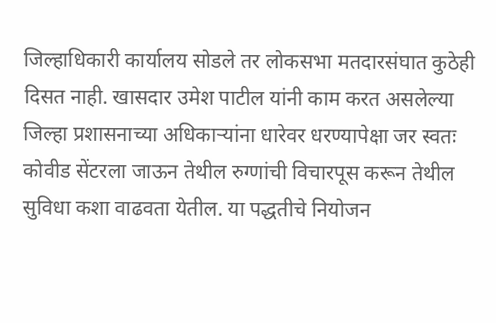जिल्हाधिकारी कार्यालय सोडले तर लोकसभा मतदारसंघात कुठेही दिसत नाही. खासदार उमेश पाटील यांनी काम करत असलेल्या जिल्हा प्रशासनाच्या अधिकाऱ्यांना धारेवर धरण्यापेक्षा जर स्वतः कोवीड सेंटरला जाऊन तेथील रुग्णांची विचारपूस करून तेथील सुविधा कशा वाढवता येतील. या पद्धतीचे नियोजन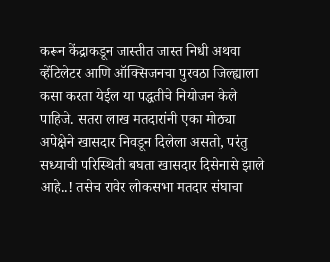करून केंद्राकडून जास्तीत जास्त निधी अथवा व्हेंटिलेटर आणि ऑक्सिजनचा पुरवठा जिल्ह्याला कसा करता येईल या पद्धतीचे नियोजन केले पाहिजे. सतरा लाख मतदारांनी एका मोठ्या अपेक्षेने खासदार निवडून दिलेला असतो, परंतु सध्याची परिस्थिती बघता खासदार दिसेनासे झाले आहे..! तसेच रावेर लोकसभा मतदार संघाचा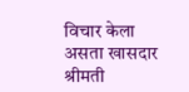विचार केला असता खासदार श्रीमती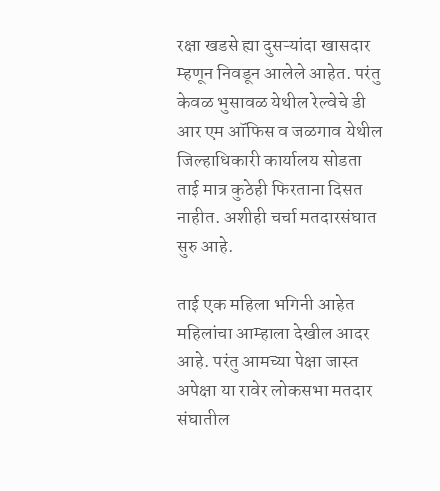रक्षा खडसे ह्या दुसऱ्यांदा खासदार म्हणून निवडून आलेले आहेत. परंतु केवळ भुसावळ येथील रेल्वेचे डी आर एम ऑफिस व जळगाव येथील जिल्हाधिकारी कार्यालय सोडता ताई मात्र कुठेही फिरताना दिसत नाहीत. अशीही चर्चा मतदारसंघात सुरु आहे.

ताई एक महिला भगिनी आहेत महिलांचा आम्हाला देखील आदर आहे. परंतु आमच्या पेक्षा जास्त अपेक्षा या रावेर लोकसभा मतदार संघातील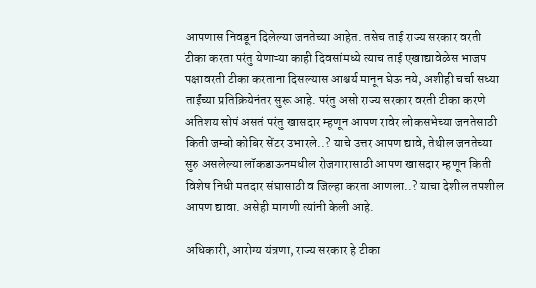आपणास निवडून दिलेल्या जनतेच्या आहेत. तसेच ताई राज्य सरकार वरती टीका करता परंतु येणाऱ्या काही दिवसांमध्ये त्याच ताई एखाद्यावेळेस भाजप पक्षावरती टीका करताना दिसल्यास आश्चर्य मानून घेऊ नये, अशीही चर्चा सध्या ताईंच्या प्रतिक्रियेनंतर सुरू आहे. परंतु असो राज्य सरकार वरती टीका करणे अतिशय सोपं असतं परंतु खासदार म्हणून आपण रावेर लोकसभेच्या जनतेसाठी किती जम्बो कोबिर सेंटर उभारले..? याचे उत्तर आपण द्यावे, तेथील जनतेच्या सुरु असलेल्या लॉकडाऊनमधील रोजगारासाठी आपण खासदार म्हणून किती विशेष निधी मतदार संघासाठी व जिल्हा करता आणला..? याचा देशील तपशील आपण द्यावा. असेही मागणी त्यांनी केली आहे.

अधिकारी, आरोग्य यंत्रणा, राज्य सरकार हे टीका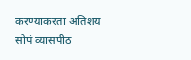करण्याकरता अतिशय सोपं व्यासपीठ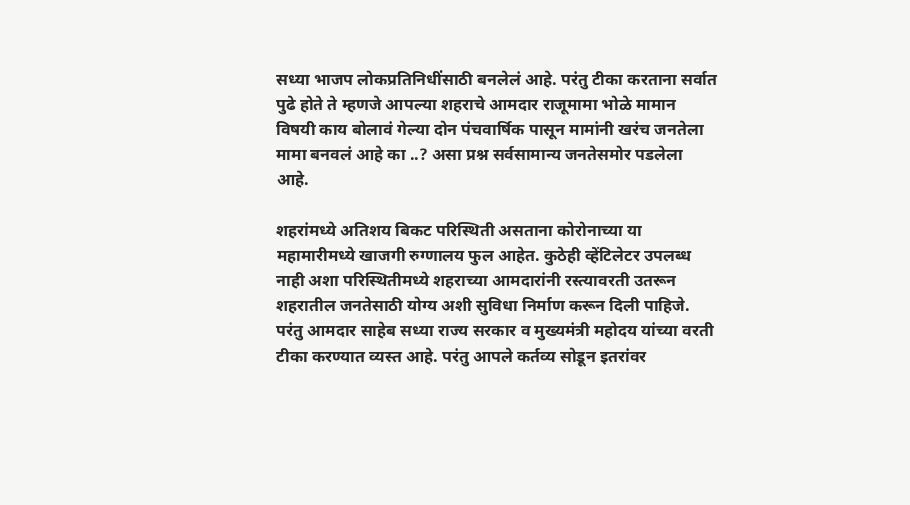सध्या भाजप लोकप्रतिनिधींसाठी बनलेलं आहे. परंतु टीका करताना सर्वात पुढे होते ते म्हणजे आपल्या शहराचे आमदार राजूमामा भोळे मामान विषयी काय बोलावं गेल्या दोन पंचवार्षिक पासून मामांनी खरंच जनतेला मामा बनवलं आहे का ..? असा प्रश्न सर्वसामान्य जनतेसमोर पडलेला आहे.

शहरांमध्ये अतिशय बिकट परिस्थिती असताना कोरोनाच्या या महामारीमध्ये खाजगी रुग्णालय फुल आहेत. कुठेही व्हेंटिलेटर उपलब्ध नाही अशा परिस्थितीमध्ये शहराच्या आमदारांनी रस्त्यावरती उतरून शहरातील जनतेसाठी योग्य अशी सुविधा निर्माण करून दिली पाहिजे. परंतु आमदार साहेब सध्या राज्य सरकार व मुख्यमंत्री महोदय यांच्या वरती टीका करण्यात व्यस्त आहे. परंतु आपले कर्तव्य सोडून इतरांवर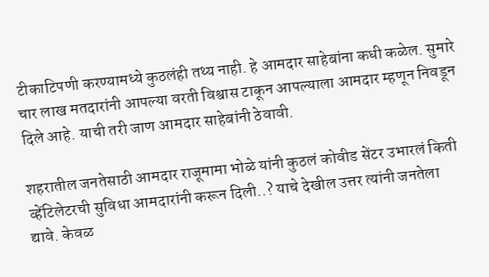टीकाटिपणी करण्यामध्ये कुठलंही तथ्य नाही. हे आमदार साहेबांना कधी कळेल. सुमारे चार लाख मतदारांनी आपल्या वरती विश्वास टाकून आपल्याला आमदार म्हणून निवडून दिले आहे. याची तरी जाण आमदार साहेबांनी ठेवावी.

शहरातील जनतेसाठी आमदार राजूमामा भोळे यांनी कुठलं कोवीड सेंटर उभारलं किती व्हेंटिलेटरची सुविधा आमदारांनी करून दिली..? याचे देखील उत्तर त्यांनी जनतेला द्यावे. केवळ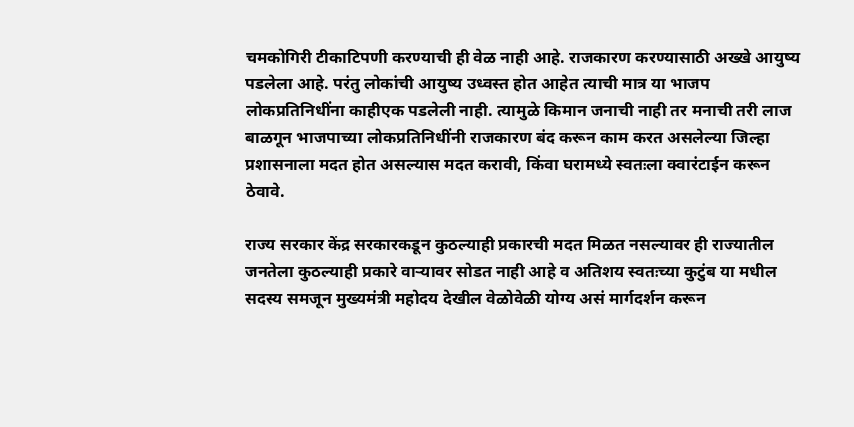चमकोगिरी टीकाटिपणी करण्याची ही वेळ नाही आहे. राजकारण करण्यासाठी अख्खे आयुष्य पडलेला आहे. परंतु लोकांची आयुष्य उध्वस्त होत आहेत त्याची मात्र या भाजप लोकप्रतिनिधींना काहीएक पडलेली नाही. त्यामुळे किमान जनाची नाही तर मनाची तरी लाज बाळगून भाजपाच्या लोकप्रतिनिधींनी राजकारण बंद करून काम करत असलेल्या जिल्हा प्रशासनाला मदत होत असल्यास मदत करावी, किंवा घरामध्ये स्वतःला क्वारंटाईन करून ठेवावे.

राज्य सरकार केंद्र सरकारकडून कुठल्याही प्रकारची मदत मिळत नसल्यावर ही राज्यातील जनतेला कुठल्याही प्रकारे वाऱ्यावर सोडत नाही आहे व अतिशय स्वतःच्या कुटुंब या मधील सदस्य समजून मुख्यमंत्री महोदय देखील वेळोवेळी योग्य असं मार्गदर्शन करून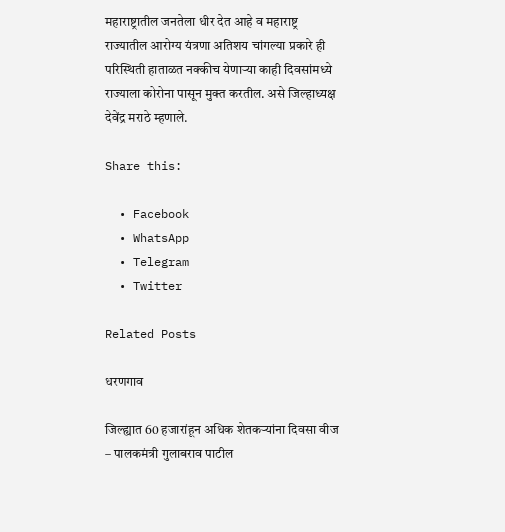महाराष्ट्रातील जनतेला धीर देत आहे व महाराष्ट्र राज्यातील आरोग्य यंत्रणा अतिशय चांगल्या प्रकारे ही परिस्थिती हाताळत नक्कीच येणाऱ्या काही दिवसांमध्ये राज्याला कोरोना पासून मुक्त करतील. असे जिल्हाध्यक्ष देवेंद्र मराठे म्हणाले.

Share this:

  • Facebook
  • WhatsApp
  • Telegram
  • Twitter

Related Posts

धरणगाव

जिल्ह्यात 60 हजारांहून अधिक शेतकऱ्यांना दिवसा वीज – पालकमंत्री गुलाबराव पाटील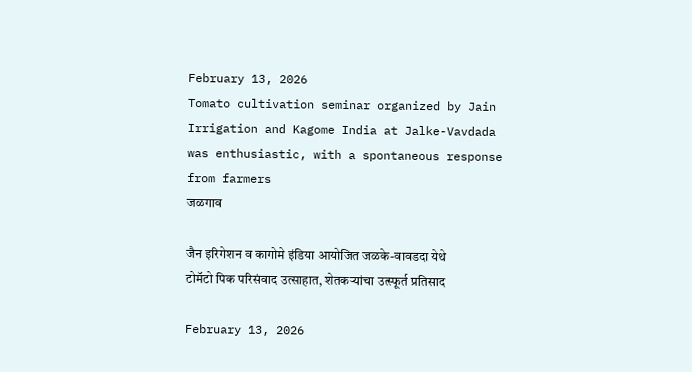February 13, 2026
Tomato cultivation seminar organized by Jain Irrigation and Kagome India at Jalke-Vavdada was enthusiastic, with a spontaneous response from farmers
जळगाव

जैन इरिगेशन व कागोमे इंडिया आयोजित जळके-वावडदा येथे टोमॅटो पिक परिसंवाद उत्साहात, शेतकऱ्यांचा उत्स्फूर्त प्रतिसाद

February 13, 2026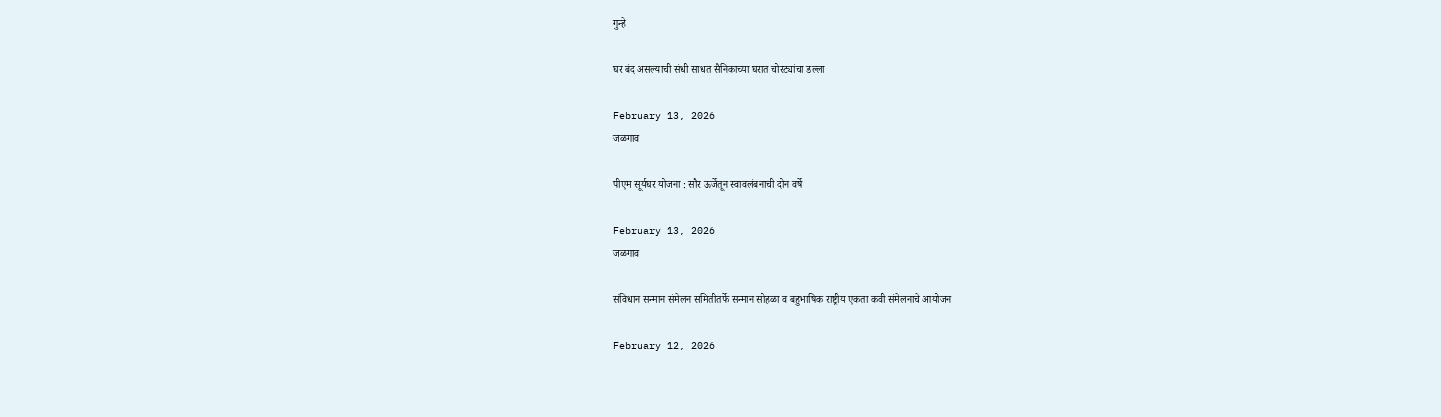गुन्हे

घर बंद असल्याची संधी साधत सैनिकाच्या घरात चोरट्यांचा डल्ला

February 13, 2026
जळगाव

पीएम सूर्यघर योजना : सौर ऊर्जेतून स्वावलंबनाची दोन वर्षे

February 13, 2026
जळगाव

संविधान सन्मान संमेलन समितीतर्फे सन्मान सोहळा व बहुभाषिक राष्ट्रीय एकता कवी संमेलनाचे आयोजन

February 12, 2026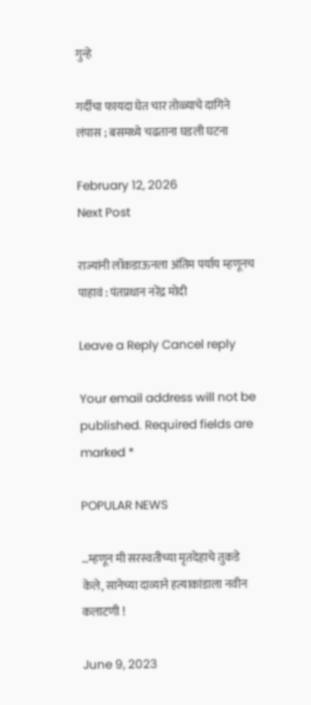गुन्हे

गर्दीचा फायदा घेत चार तोळ्याचे दागिने लंपास ; बसमध्ये चढताना घडली घटना

February 12, 2026
Next Post

राज्यांनी लॉकडाऊनला अंतिम पर्याय म्हणूनच पाहावं : पंतप्रधान नरेंद्र मोदी

Leave a Reply Cancel reply

Your email address will not be published. Required fields are marked *

POPULAR NEWS

…म्हणून मी सरस्वतीच्या मृतदेहाचे तुकडे केले, सानेच्या दाव्याने हत्याकांडाला नवीन कलाटणी !

June 9, 2023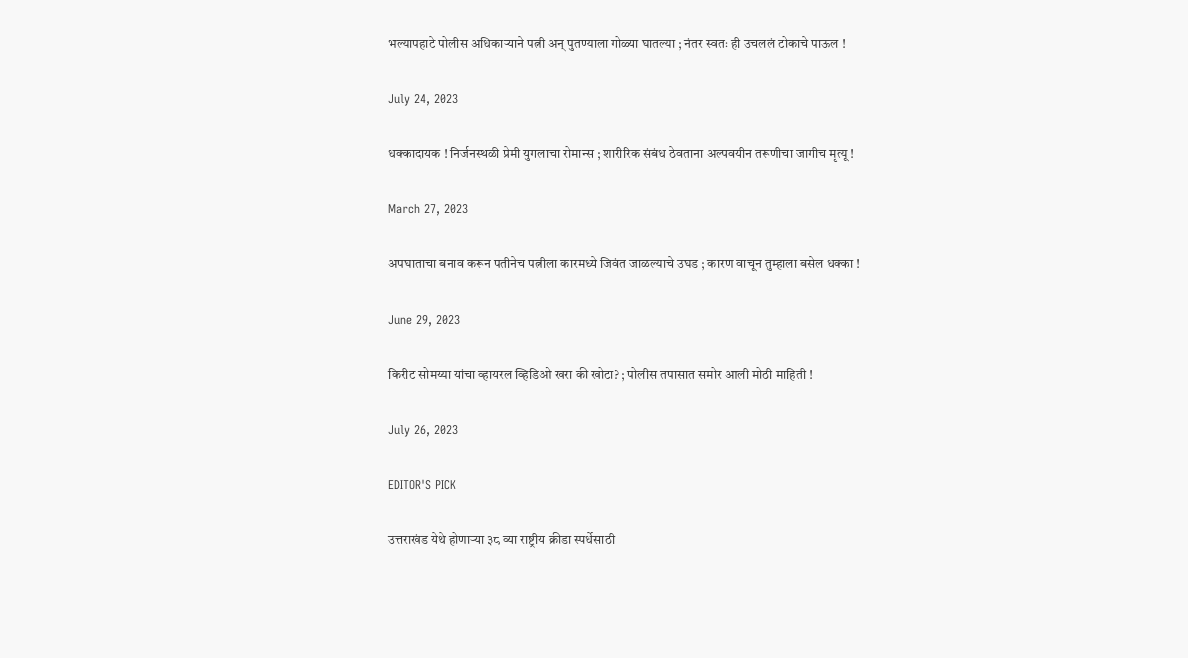भल्यापहाटे पोलीस अधिकाऱ्याने पत्नी अन् पुतण्याला गोळ्या घातल्या ; नंतर स्वतः ही उचललं टोकाचे पाऊल !

July 24, 2023

धक्कादायक ! निर्जनस्थळी प्रेमी युगलाचा रोमान्स ; शारीरिक संबंध ठेवताना अल्पवयीन तरूणीचा जागीच मृत्यू !

March 27, 2023

अपघाताचा बनाव करून पतीनेच पत्नीला कारमध्ये जिवंत जाळल्याचे उघड ; कारण वाचून तुम्हाला बसेल धक्का !

June 29, 2023

किरीट सोमय्या यांचा व्हायरल व्हिडिओ खरा की खोटा? ; पोलीस तपासात समोर आली मोठी माहिती !

July 26, 2023

EDITOR'S PICK

उत्तराखंड येथे होणाऱ्या ३८ व्या राष्ट्रीय क्रीडा स्पर्धेसाठी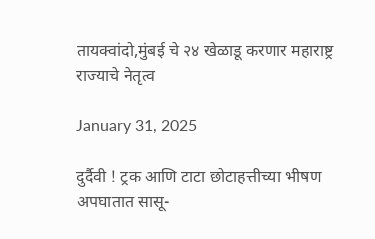तायक्वांदो,मुंबई चे २४ खेळाडू करणार महाराष्ट्र राज्याचे नेतृत्व

January 31, 2025

दुर्दैवी ! ट्रक आणि टाटा छोटाहत्तीच्या भीषण अपघातात सासू-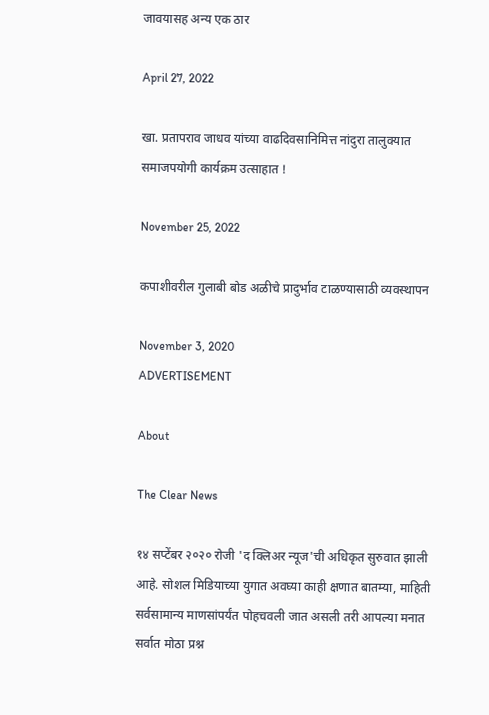जावयासह अन्य एक ठार

April 27, 2022

खा. प्रतापराव जाधव यांच्या वाढदिवसानिमित्त नांदुरा तालुक्यात समाजपयोगी कार्यक्रम उत्साहात !

November 25, 2022

कपाशीवरील गुलाबी बोड अळीचे प्रादुर्भाव टाळण्यासाठी व्यवस्थापन

November 3, 2020
ADVERTISEMENT

About

The Clear News

१४ सप्टेंबर २०२० रोजी 'द क्लिअर न्यूज'ची अधिकृत सुरुवात झाली आहे. सोशल मिडियाच्या युगात अवघ्या काही क्षणात बातम्या, माहिती सर्वसामान्य माणसांपर्यंत पोहचवली जात असली तरी आपल्या मनात सर्वात मोठा प्रश्न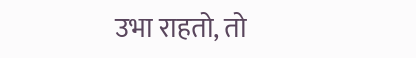उभा राहतो, तो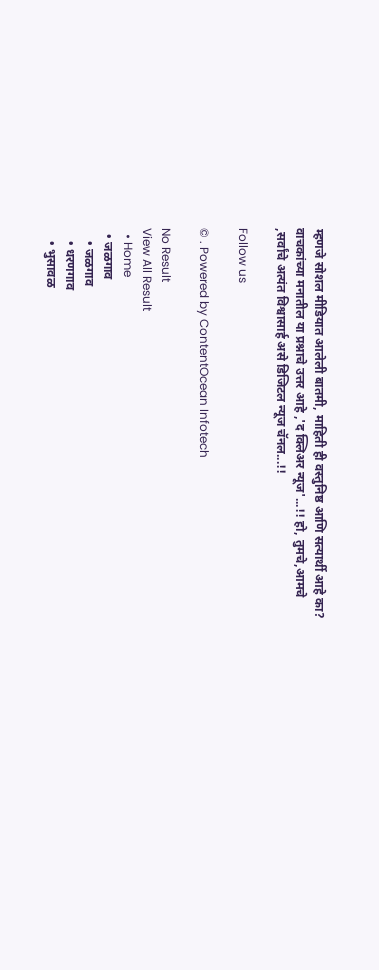म्हणजे सोशल मीडियात आलेली बातमी, माहिती ही वस्तुनिष्ठ आणि सत्यार्थी आहे का? वाचकांच्या मनातील या प्रश्नाचे उत्तर आहे ,'द क्लिअर न्यूज'...!! हो, तुमचे,आमचे ,सर्वांचे अत्यंत विश्वासार्ह असे डिजिटल न्यूज चॅनल...!!

Follow us

© . Powered by ContentOcean Infotech

No Result
View All Result
  • Home
  • जळगाव
    • जळगाव
    • धरणगाव
    • भुसावळ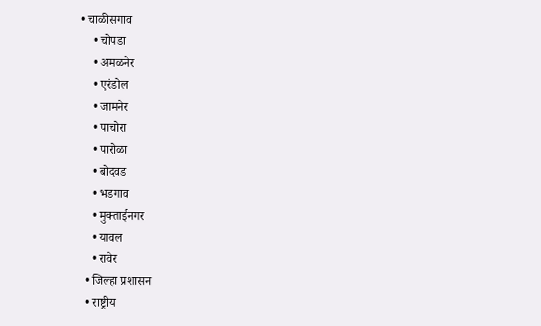• चाळीसगाव
    • चोपडा
    • अमळनेर
    • एरंडोल
    • जामनेर
    • पाचोरा
    • पारोळा
    • बोदवड
    • भडगाव
    • मुक्ताईनगर
    • यावल
    • रावेर
  • जिल्हा प्रशासन
  • राष्ट्रीय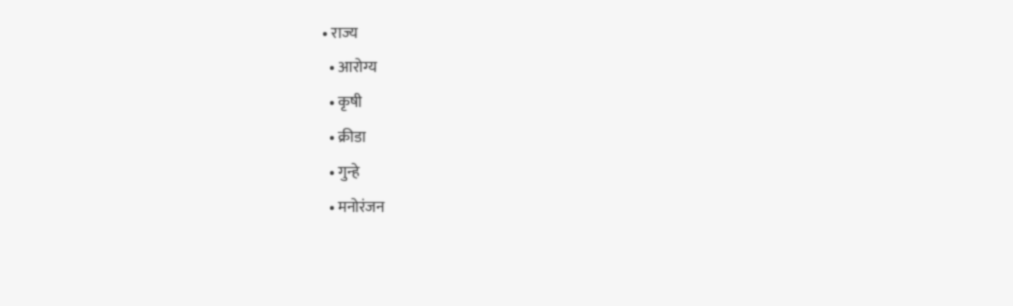• राज्य
  • आरोग्य
  • कृषी
  • क्रीडा
  • गुन्हे
  • मनोरंजन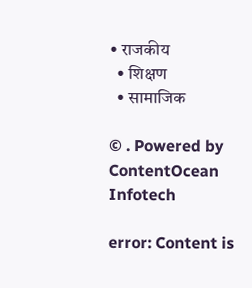• राजकीय
  • शिक्षण
  • सामाजिक

© . Powered by ContentOcean Infotech

error: Content is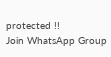protected !!
Join WhatsApp Group